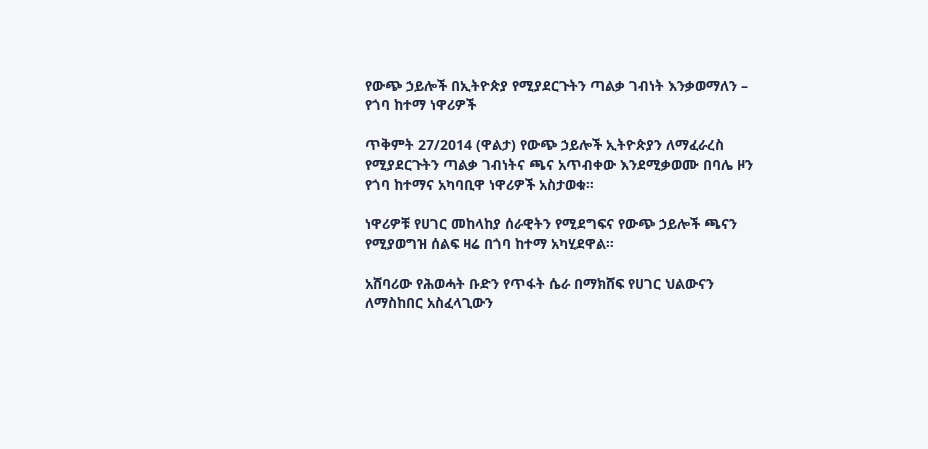የውጭ ኃይሎች በኢትዮጵያ የሚያደርጉትን ጣልቃ ገብነት እንቃወማለን – የጎባ ከተማ ነዋሪዎች

ጥቅምት 27/2014 (ዋልታ) የውጭ ኃይሎች ኢትዮጵያን ለማፈራረስ የሚያደርጉትን ጣልቃ ገብነትና ጫና አጥብቀው እንደሚቃወሙ በባሌ ዞን የጎባ ከተማና አካባቢዋ ነዋሪዎች አስታወቁ።

ነዋሪዎቹ የሀገር መከላከያ ሰራዊትን የሚደግፍና የውጭ ኃይሎች ጫናን የሚያወግዝ ሰልፍ ዛሬ በጎባ ከተማ አካሂደዋል።

አሸባሪው የሕወሓት ቡድን የጥፋት ሴራ በማክሸፍ የሀገር ህልውናን ለማስከበር አስፈላጊውን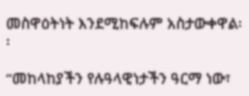መስዋዕትነት እንደሚከፍሉም አስታውቀዋል፡፡

“መከላከያችን የሉዓላዊነታችን ዓርማ ነው፣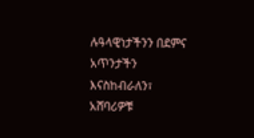ሉዓላዊነታችንን በደምና አጥንታችን እናስከብራለን፣ አሸባሪዎቹ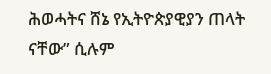ሕወሓትና ሸኔ የኢትዮጵያዊያን ጠላት ናቸው” ሲሉም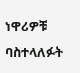ነዋሪዎቹ ባስተላለፉት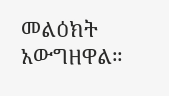መልዕክት አውግዘዋል።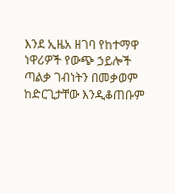እንደ ኢዜአ ዘገባ የከተማዋ ነዋሪዎች የውጭ ኃይሎች ጣልቃ ገብነትን በመቃወም ከድርጊታቸው እንዲቆጠቡም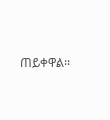ጠይቀዋል፡፡